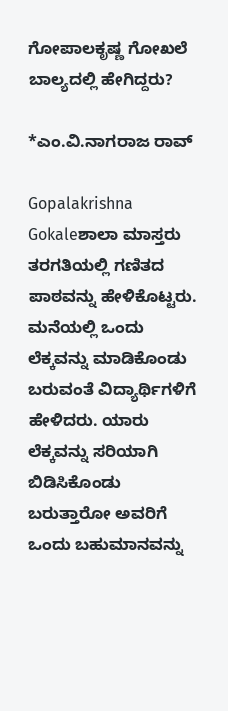ಗೋಪಾಲಕೃಷ್ಣ ಗೋಖಲೆ ಬಾಲ್ಯದಲ್ಲಿ ಹೇಗಿದ್ದರು?

*ಎಂ.ವಿ.ನಾಗರಾಜ ರಾವ್‌

Gopalakrishna Gokaleಶಾಲಾ ಮಾಸ್ತರು ತರಗತಿಯಲ್ಲಿ ಗಣಿತದ ಪಾಠವನ್ನು ಹೇಳಿಕೊಟ್ಟರು. ಮನೆಯಲ್ಲಿ ಒಂದು ಲೆಕ್ಕವನ್ನು ಮಾಡಿಕೊಂಡು ಬರುವಂತೆ ವಿದ್ಯಾರ್ಥಿಗಳಿಗೆ ಹೇಳಿದರು. ಯಾರು ಲೆಕ್ಕವನ್ನು ಸರಿಯಾಗಿ ಬಿಡಿಸಿಕೊಂಡು ಬರುತ್ತಾರೋ ಅವರಿಗೆ ಒಂದು ಬಹುಮಾನವನ್ನು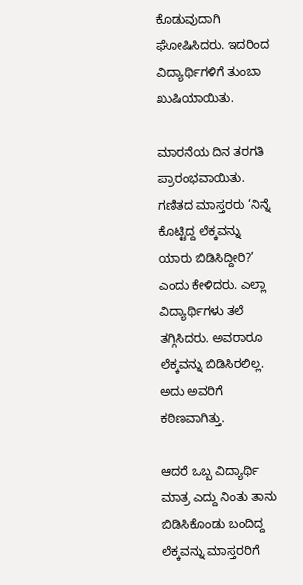ಕೊಡುವುದಾಗಿ ಘೋಷಿಸಿದರು. ಇದರಿಂದ ವಿದ್ಯಾರ್ಥಿಗಳಿಗೆ ತುಂಬಾ ಖುಷಿಯಾಯಿತು.

ಮಾರನೆಯ ದಿನ ತರಗತಿ ಪ್ರಾರಂಭವಾಯಿತು. ಗಣಿತದ ಮಾಸ್ತರರು ‘ನಿನ್ನೆ ಕೊಟ್ಟಿದ್ದ ಲೆಕ್ಕವನ್ನು ಯಾರು ಬಿಡಿಸಿದ್ದೀರಿ?’ ಎಂದು ಕೇಳಿದರು. ಎಲ್ಲಾ ವಿದ್ಯಾರ್ಥಿಗಳು ತಲೆ ತಗ್ಗಿಸಿದರು. ಅವರಾರೂ ಲೆಕ್ಕವನ್ನು ಬಿಡಿಸಿರಲಿಲ್ಲ. ಅದು ಅವರಿಗೆ ಕಠಿಣವಾಗಿತ್ತು.

ಆದರೆ ಒಬ್ಬ ವಿದ್ಯಾರ್ಥಿ ಮಾತ್ರ ಎದ್ದು ನಿಂತು ತಾನು ಬಿಡಿಸಿಕೊಂಡು ಬಂದಿದ್ದ ಲೆಕ್ಕವನ್ನು ಮಾಸ್ತರರಿಗೆ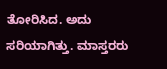ತೋರಿಸಿದ. ಅದು ಸರಿಯಾಗಿತ್ತು. ಮಾಸ್ತರರು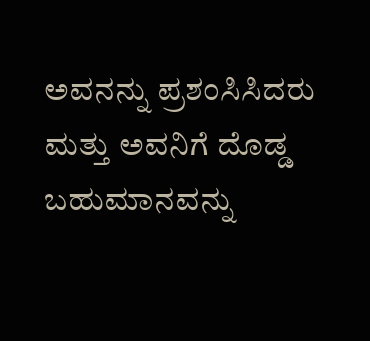ಅವನನ್ನು ಪ್ರಶಂಸಿಸಿದರು ಮತ್ತು ಅವನಿಗೆ ದೊಡ್ಡ ಬಹುಮಾನವನ್ನು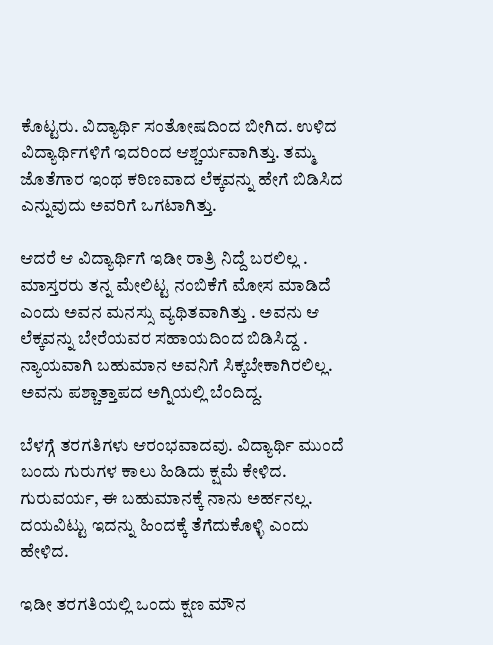ಕೊಟ್ಟರು. ವಿದ್ಯಾರ್ಥಿ ಸಂತೋಷದಿಂದ ಬೀಗಿದ. ಉಳಿದ ವಿದ್ಯಾರ್ಥಿಗಳಿಗೆ ಇದರಿಂದ ಆಶ್ಚರ್ಯವಾಗಿತ್ತು. ತಮ್ಮ ಜೊತೆಗಾರ ಇಂಥ ಕಠಿಣವಾದ ಲೆಕ್ಕವನ್ನು ಹೇಗೆ ಬಿಡಿಸಿದ ಎನ್ನುವುದು ಅವರಿಗೆ ಒಗಟಾಗಿತ್ತು.

ಆದರೆ ಆ ವಿದ್ಯಾರ್ಥಿಗೆ ಇಡೀ ರಾತ್ರಿ ನಿದ್ದೆ ಬರಲಿಲ್ಲ . ಮಾಸ್ತರರು ತನ್ನ ಮೇಲಿಟ್ಟ ನಂಬಿಕೆಗೆ ಮೋಸ ಮಾಡಿದೆ ಎಂದು ಅವನ ಮನಸ್ಸು ವ್ಯಥಿತವಾಗಿತ್ತು . ಅವನು ಆ ಲೆಕ್ಕವನ್ನು ಬೇರೆಯವರ ಸಹಾಯದಿಂದ ಬಿಡಿಸಿದ್ದ . ನ್ಯಾಯವಾಗಿ ಬಹುಮಾನ ಅವನಿಗೆ ಸಿಕ್ಕಬೇಕಾಗಿರಲಿಲ್ಲ. ಅವನು ಪಶ್ಚಾತ್ತಾಪದ ಅಗ್ನಿಯಲ್ಲಿ ಬೆಂದಿದ್ದ.

ಬೆಳಗ್ಗೆ ತರಗತಿಗಳು ಆರಂಭವಾದವು. ವಿದ್ಯಾರ್ಥಿ ಮುಂದೆ ಬಂದು ಗುರುಗಳ ಕಾಲು ಹಿಡಿದು ಕ್ಷಮೆ ಕೇಳಿದ. ಗುರುವರ್ಯ, ಈ ಬಹುಮಾನಕ್ಕೆ ನಾನು ಅರ್ಹನಲ್ಲ. ದಯವಿಟ್ಟು ಇದನ್ನು ಹಿಂದಕ್ಕೆ ತೆಗೆದುಕೊಳ್ಳಿ ಎಂದು ಹೇಳಿದ.

ಇಡೀ ತರಗತಿಯಲ್ಲಿ ಒಂದು ಕ್ಷಣ ಮೌನ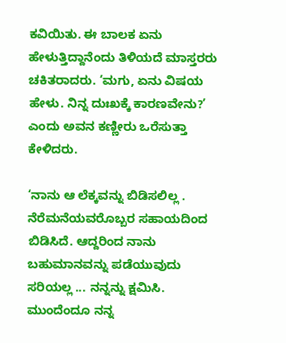ಕವಿಯಿತು. ಈ ಬಾಲಕ ಏನು ಹೇಳುತ್ತಿದ್ದಾನೆಂದು ತಿಳಿಯದೆ ಮಾಸ್ತರರು ಚಕಿತರಾದರು. ‘ಮಗು, ಏನು ವಿಷಯ ಹೇಳು. ನಿನ್ನ ದುಃಖಕ್ಕೆ ಕಾರಣವೇನು?’ ಎಂದು ಅವನ ಕಣ್ಣೀರು ಒರೆಸುತ್ತಾ ಕೇಳಿದರು.

‘ನಾನು ಆ ಲೆಕ್ಕವನ್ನು ಬಿಡಿಸಲಿಲ್ಲ . ನೆರೆಮನೆಯವರೊಬ್ಬರ ಸಹಾಯದಿಂದ ಬಿಡಿಸಿದೆ. ಆದ್ದರಿಂದ ನಾನು ಬಹುಮಾನವನ್ನು ಪಡೆಯುವುದು ಸರಿಯಲ್ಲ ... ನನ್ನನ್ನು ಕ್ಷಮಿಸಿ. ಮುಂದೆಂದೂ ನನ್ನ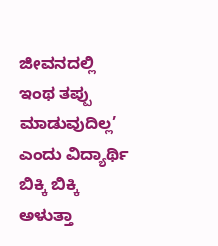ಜೀವನದಲ್ಲಿ ಇಂಥ ತಪ್ಪು ಮಾಡುವುದಿಲ್ಲ’ ಎಂದು ವಿದ್ಯಾರ್ಥಿ ಬಿಕ್ಕಿ ಬಿಕ್ಕಿ ಅಳುತ್ತಾ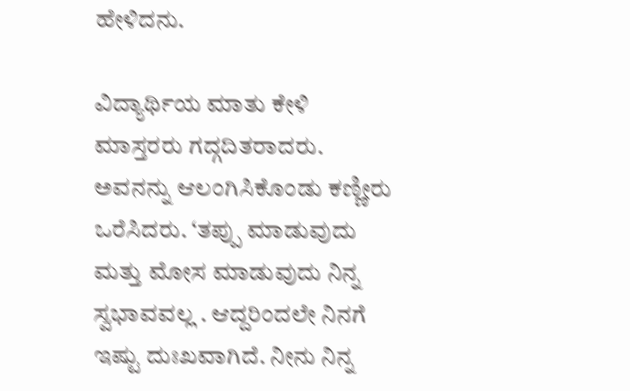ಹೇಳಿದನು.

ವಿದ್ಯಾರ್ಥಿಯ ಮಾತು ಕೇಳಿ ಮಾಸ್ತರರು ಗದ್ಗದಿತರಾದರು. ಅವನನ್ನು ಆಲಂಗಿಸಿಕೊಂಡು ಕಣ್ಣೀರು ಒರೆಸಿದರು. ‘ತಪ್ಪು ಮಾಡುವುದು ಮತ್ತು ಮೋಸ ಮಾಡುವುದು ನಿನ್ನ ಸ್ವಭಾವವಲ್ಲ . ಆದ್ದರಿಂದಲೇ ನಿನಗೆ ಇಷ್ಟು ದುಃಖವಾಗಿದೆ. ನೀನು ನಿನ್ನ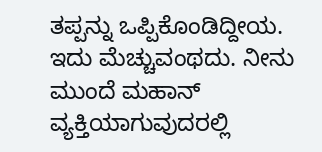ತಪ್ಪನ್ನು ಒಪ್ಪಿಕೊಂಡಿದ್ದೀಯ. ಇದು ಮೆಚ್ಚುವಂಥದು. ನೀನು ಮುಂದೆ ಮಹಾನ್‌ ವ್ಯಕ್ತಿಯಾಗುವುದರಲ್ಲಿ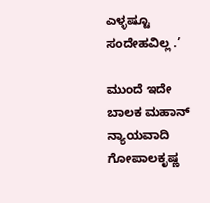ಎಳ್ಳಷ್ಟೂ ಸಂದೇಹವಿಲ್ಲ .’

ಮುಂದೆ ಇದೇ ಬಾಲಕ ಮಹಾನ್‌ ನ್ಯಾಯವಾದಿ ಗೋಪಾಲಕೃಷ್ಣ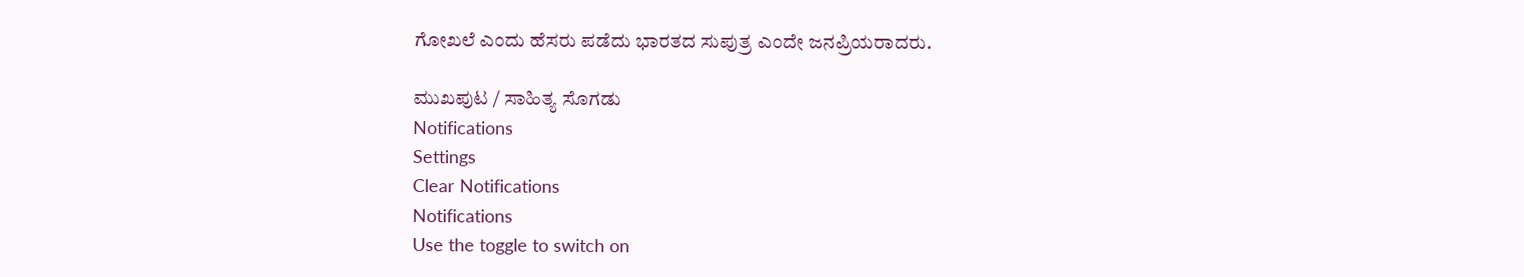ಗೋಖಲೆ ಎಂದು ಹೆಸರು ಪಡೆದು ಭಾರತದ ಸುಪುತ್ರ ಎಂದೇ ಜನಪ್ರಿಯರಾದರು.

ಮುಖಪುಟ / ಸಾಹಿತ್ಯ ಸೊಗಡು
Notifications
Settings
Clear Notifications
Notifications
Use the toggle to switch on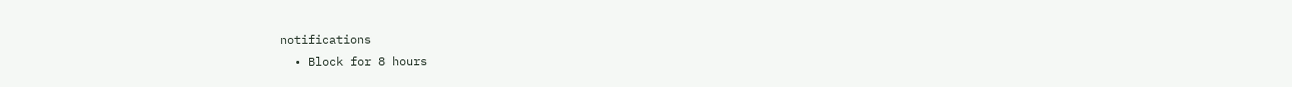notifications
  • Block for 8 hours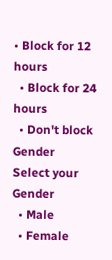• Block for 12 hours
  • Block for 24 hours
  • Don't block
Gender
Select your Gender
  • Male
  • Female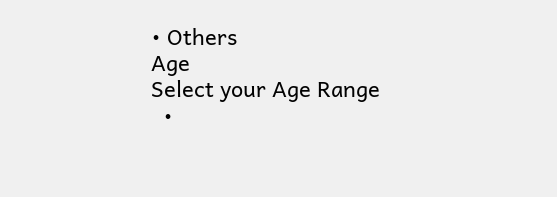• Others
Age
Select your Age Range
  •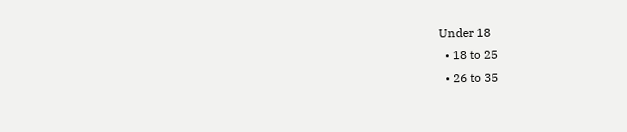Under 18
  • 18 to 25
  • 26 to 35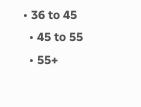• 36 to 45
  • 45 to 55
  • 55+